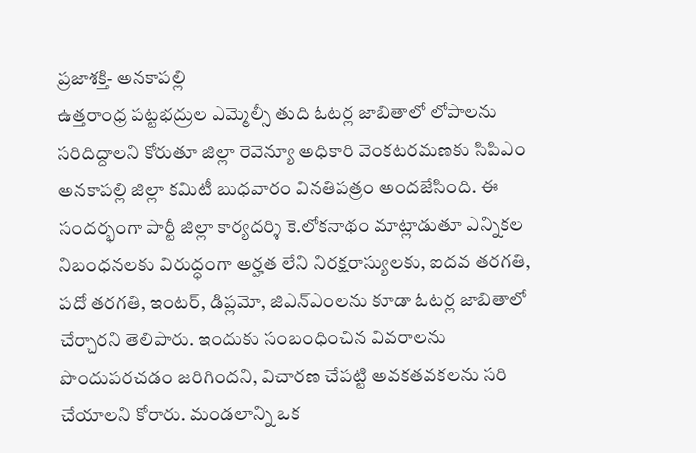ప్రజాశక్తి- అనకాపల్లి
ఉత్తరాంధ్ర పట్టభద్రుల ఎమ్మెల్సీ తుది ఓటర్ల జాబితాలో లోపాలను సరిదిద్దాలని కోరుతూ జిల్లా రెవెన్యూ అధికారి వెంకటరమణకు సిపిఎం అనకాపల్లి జిల్లా కమిటీ బుధవారం వినతిపత్రం అందజేసింది. ఈ సందర్భంగా పార్టీ జిల్లా కార్యదర్శి కె.లోకనాథం మాట్లాడుతూ ఎన్నికల నిబంధనలకు విరుద్ధంగా అర్హత లేని నిరక్షరాస్యులకు, ఐదవ తరగతి, పదో తరగతి, ఇంటర్, డిప్లమో, జిఎన్ఎంలను కూడా ఓటర్ల జాబితాలో చేర్చారని తెలిపారు. ఇందుకు సంబంధించిన వివరాలను పొందుపరచడం జరిగిందని, విచారణ చేపట్టి అవకతవకలను సరి చేయాలని కోరారు. మండలాన్ని ఒక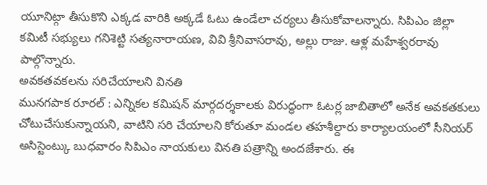యూనిట్గా తీసుకొని ఎక్కడ వారికి అక్కడే ఓటు ఉండేలా చర్యలు తీసుకోవాలన్నారు. సిపిఎం జిల్లా కమిటీ సభ్యులు గనిశెట్టి సత్యనారాయణ, వివి శ్రీనివాసరావు, అల్లు రాజు. ఆళ్ల మహేశ్వరరావు పాల్గొన్నారు.
అవకతవకలను సరిచేయాలని వినతి
మునగపాక రూరల్ : ఎన్నికల కమిషన్ మార్గదర్శకాలకు విరుద్ధంగా ఓటర్ల జాబితాలో అనేక అవకతకులు చోటుచేసుకున్నాయని, వాటిని సరి చేయాలని కోరుతూ మండల తహశీల్దారు కార్యాలయంలో సీనియర్ అసిస్టెంట్కు బుధవారం సిపిఎం నాయకులు వినతి పత్రాన్ని అందజేశారు. ఈ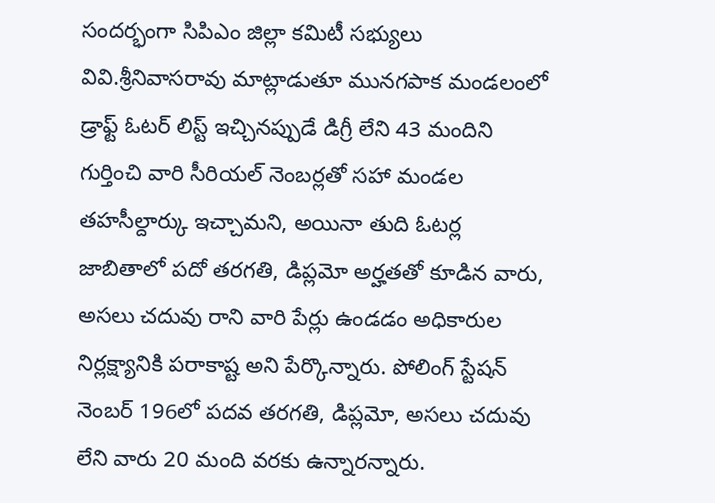సందర్భంగా సిపిఎం జిల్లా కమిటీ సభ్యులు వివి.శ్రీనివాసరావు మాట్లాడుతూ మునగపాక మండలంలో డ్రాఫ్ట్ ఓటర్ లిస్ట్ ఇచ్చినప్పుడే డిగ్రీ లేని 43 మందిని గుర్తించి వారి సీరియల్ నెంబర్లతో సహా మండల తహసీల్దార్కు ఇచ్చామని, అయినా తుది ఓటర్ల జాబితాలో పదో తరగతి, డిప్లమో అర్హతతో కూడిన వారు, అసలు చదువు రాని వారి పేర్లు ఉండడం అధికారుల నిర్లక్ష్యానికి పరాకాష్ట అని పేర్కొన్నారు. పోలింగ్ స్టేషన్ నెంబర్ 196లో పదవ తరగతి, డిప్లమో, అసలు చదువు లేని వారు 20 మంది వరకు ఉన్నారన్నారు.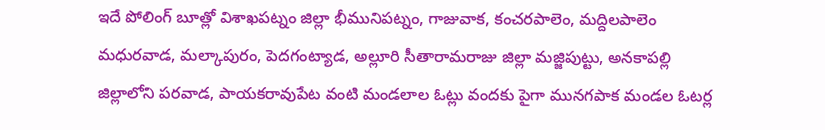ఇదే పోలింగ్ బూత్లో విశాఖపట్నం జిల్లా భీమునిపట్నం, గాజువాక, కంచరపాలెం, మద్దిలపాలెం మధురవాడ, మల్కాపురం, పెదగంట్యాడ, అల్లూరి సీతారామరాజు జిల్లా మజ్జిపుట్టు, అనకాపల్లి జిల్లాలోని పరవాడ, పాయకరావుపేట వంటి మండలాల ఓట్లు వందకు పైగా మునగపాక మండల ఓటర్ల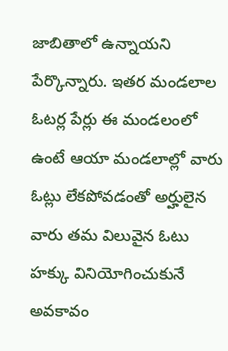జాబితాలో ఉన్నాయని పేర్కొన్నారు. ఇతర మండలాల ఓటర్ల పేర్లు ఈ మండలంలో ఉంటే ఆయా మండలాల్లో వారు ఓట్లు లేకపోవడంతో అర్హులైన వారు తమ విలువైన ఓటు హక్కు వినియోగించుకునే అవకావం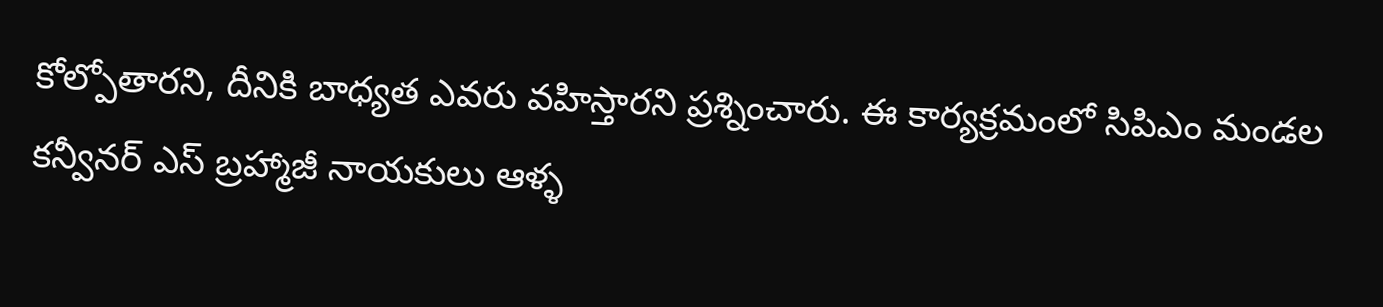కోల్పోతారని, దీనికి బాధ్యత ఎవరు వహిస్తారని ప్రశ్నించారు. ఈ కార్యక్రమంలో సిపిఎం మండల కన్వీనర్ ఎస్ బ్రహ్మాజీ నాయకులు ఆళ్ళ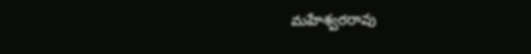మహేశ్వరరావు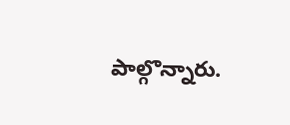పాల్గొన్నారు.